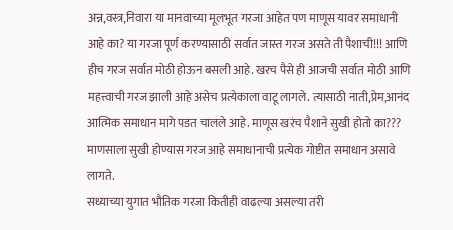अन्न,वस्त्र,निवारा या मानवाच्या मूलभूत गरजा आहेत पण माणूस यावर समाधानी आहे का? या गरजा पूर्ण करण्यासाठी सर्वात जास्त गरज असते ती पैशाची!!! आणि हीच गरज सर्वात मोठी होऊन बसली आहे. खरच पैसे ही आजची सर्वात मोठी आणि महत्त्वाची गरज झाली आहे असेच प्रत्येकाला वाटू लागले. त्यासाठी नाती,प्रेम,आनंद आत्मिक समाधान मागे पडत चालले आहे. माणूस खरंच पैशाने सुखी होतो का??? माणसाला सुखी होण्यास गरज आहे समाधानाची प्रत्येक गोष्टीत समाधान असावे लागते.
सध्याच्या युगात भौतिक गरजा कितीही वाढल्या असल्या तरी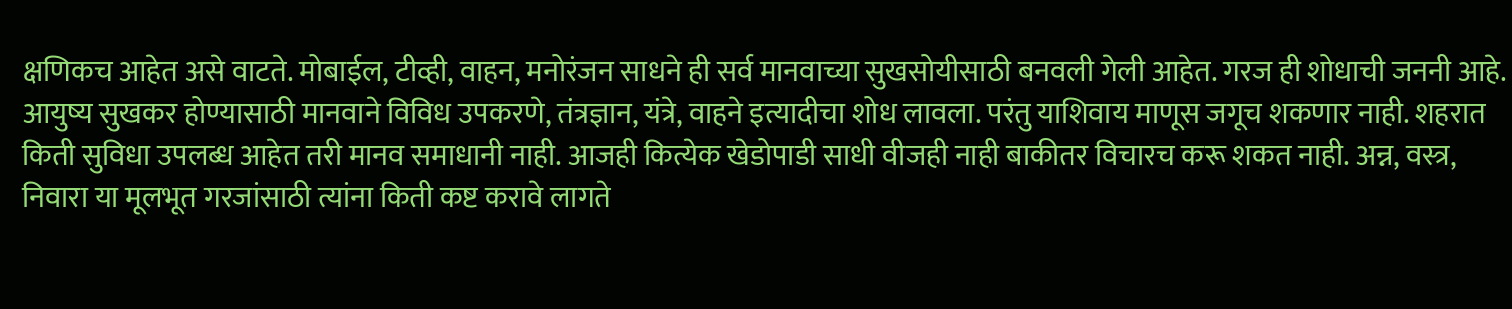क्षणिकच आहेत असे वाटते. मोबाईल, टीव्ही, वाहन, मनोरंजन साधने ही सर्व मानवाच्या सुखसोयीसाठी बनवली गेली आहेत. गरज ही शोधाची जननी आहे. आयुष्य सुखकर होण्यासाठी मानवाने विविध उपकरणे, तंत्रज्ञान, यंत्रे, वाहने इत्यादीचा शोध लावला. परंतु याशिवाय माणूस जगूच शकणार नाही. शहरात किती सुविधा उपलब्ध आहेत तरी मानव समाधानी नाही. आजही कित्येक खेडोपाडी साधी वीजही नाही बाकीतर विचारच करू शकत नाही. अन्न, वस्त्र, निवारा या मूलभूत गरजांसाठी त्यांना किती कष्ट करावे लागते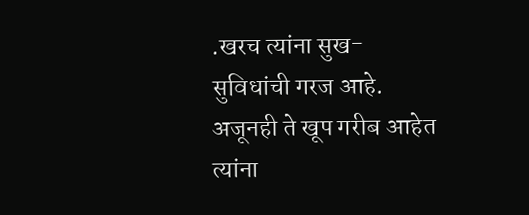.खरच त्यांना सुख-सुविधांची गरज आहे. अजूनही ते खूप गरीब आहेत त्यांना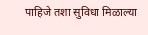पाहिजे तशा सुविधा मिळाल्या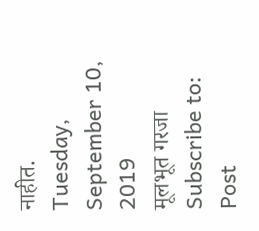नाहीत.
Tuesday, September 10, 2019
मूलभूत गरजा
Subscribe to:
Post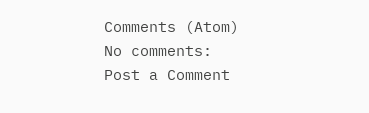Comments (Atom)
No comments:
Post a Comment